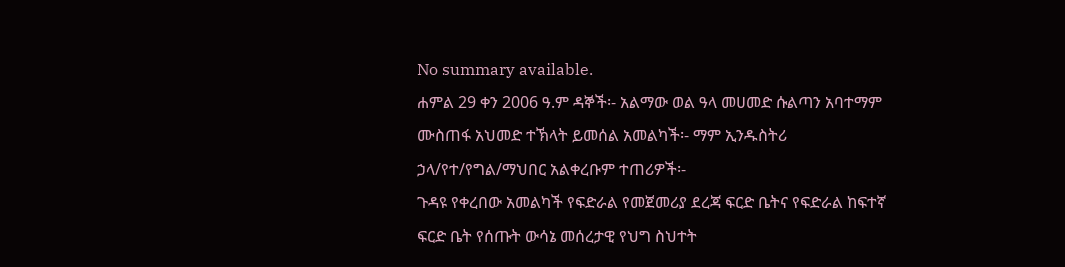No summary available.
ሐምል 29 ቀን 2006 ዓ.ም ዳኞች፡- አልማው ወል ዓላ መሀመድ ሱልጣን አባተማም ሙስጠፋ አህመድ ተኽላት ይመሰል አመልካች፡- ማም ኢንዱስትሪ ኃላ/የተ/የግል/ማህበር አልቀረቡም ተጠሪዎች፡-
ጉዳዩ የቀረበው አመልካች የፍድራል የመጀመሪያ ደረጃ ፍርድ ቤትና የፍድራል ከፍተኛ ፍርድ ቤት የሰጡት ውሳኔ መሰረታዊ የህግ ስህተት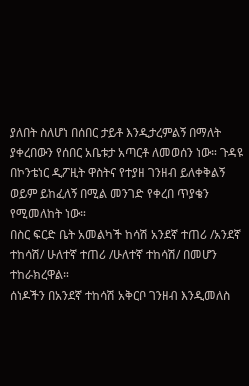ያለበት ስለሆነ በሰበር ታይቶ እንዲታረምልኝ በማለት ያቀረበውን የሰበር አቤቱታ አጣርቶ ለመወሰን ነው። ጉዳዩ በኮንቴነር ዲፖዚት ዋስትና የተያዘ ገንዘብ ይለቀቅልኝ ወይም ይከፈለኝ በሚል መንገድ የቀረበ ጥያቄን የሚመለከት ነው።
በስር ፍርድ ቤት አመልካች ከሳሽ አንደኛ ተጠሪ /አንደኛ ተከሳሽ/ ሁለተኛ ተጠሪ /ሁለተኛ ተከሳሽ/ በመሆን ተከራክረዋል።
ሰነዶችን በአንደኛ ተከሳሽ አቅርቦ ገንዘብ እንዲመለስ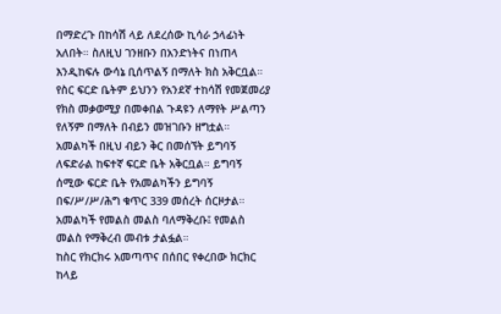በማድረጉ በከሳሽ ላይ ለደረሰው ኪሳራ ኃላፊነት አለበት። ስለዚህ ገንዘቡን በአንድነትና በነጠላ እንዲከፍሉ ውሳኔ ቢሰጥልኝ በማለት ክስ አቅርቧል።
የስር ፍርድ ቤትም ይህንን የአንደኛ ተከሳሽ የመጀመሪያ የክስ መቃወሚያ በመቀበል ጉዳዩን ለማየት ሥልጣን የለኝም በማለት በብይን መዝገቡን ዘግቷል። አመልካች በዚህ ብይን ቅር በመሰኘት ይግባኝ ለፍድራል ከፍተኛ ፍርድ ቤት አቅርቧል። ይግባኝ ሰሚው ፍርድ ቤት የአመልካችን ይግባኝ በፍ/ሥ/ሥ/ሕግ ቁጥር 339 መሰረት ሰርዞታል።
አመልካች የመልስ መልስ ባለማቅረቡ፤ የመልስ መልስ የማቅረብ መብቱ ታልፏል።
ከስር የክርክሩ አመጣጥና በሰበር የቀረበው ክርክር ከላይ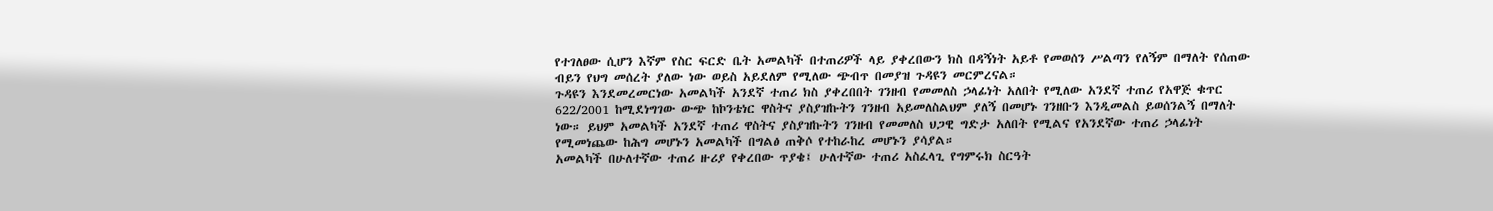የተገለፀው ሲሆን እኛም የስር ፍርድ ቤት አመልካች በተጠሪዎች ላይ ያቀረበውን ክስ በዳኝነት አይቶ የመወሰን ሥልጣን የለኝም በማለት የሰጠው ብይን የህግ መሰረት ያለው ነው ወይስ አይደለም የሚለው ጭብጥ በመያዝ ጉዳዩን መርምረናል።
ጉዳዩን እንደመረመርነው አመልካች አንደኛ ተጠሪ ክስ ያቀረበበት ገንዘብ የመመለስ ኃላፊነት አለበት የሚለው አንደኛ ተጠሪ የአዋጅ ቁጥር 622/2001 ከሚደነግገው ውጭ ከኮንቴነር ዋስትና ያስያዝኩትን ገንዘብ አይመለስልህም ያለኝ በመሆኑ ገንዘቡን እንዲመልስ ይወሰንልኝ በማለት ነው። ይህም አመልካች አንደኛ ተጠሪ ዋስትና ያስያዝኩትን ገንዘብ የመመለስ ህጋዊ ግድታ አለበት የሚልና የአንደኛው ተጠሪ ኃላፊነት የሚመነጨው ከሕግ መሆኑን አመልካች በግልፅ ጠቅሶ የተከራከረ መሆኑን ያሳያል።
አመልካች በሁለተኛው ተጠሪ ዙሪያ የቀረበው ጥያቄ፤ ሁለተኛው ተጠሪ አስፈላጊ የግምሩክ ስርዓት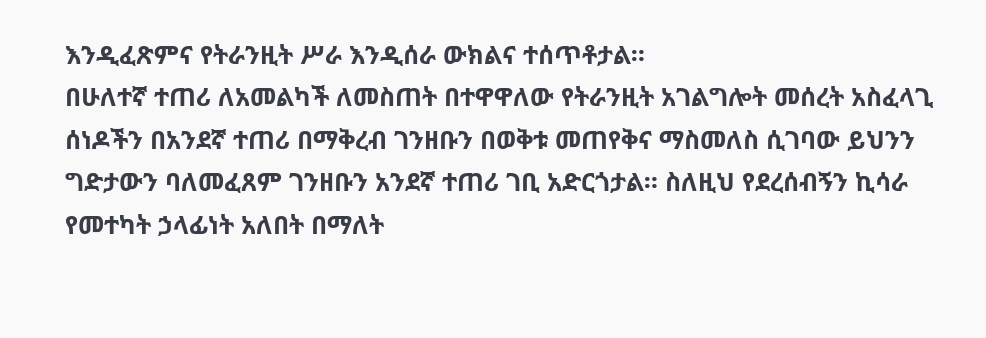እንዲፈጽምና የትራንዚት ሥራ እንዲሰራ ውክልና ተሰጥቶታል።
በሁለተኛ ተጠሪ ለአመልካች ለመስጠት በተዋዋለው የትራንዚት አገልግሎት መሰረት አስፈላጊ ሰነዶችን በአንደኛ ተጠሪ በማቅረብ ገንዘቡን በወቅቱ መጠየቅና ማስመለስ ሲገባው ይህንን ግድታውን ባለመፈጸም ገንዘቡን አንደኛ ተጠሪ ገቢ አድርጎታል። ስለዚህ የደረሰብኝን ኪሳራ የመተካት ኃላፊነት አለበት በማለት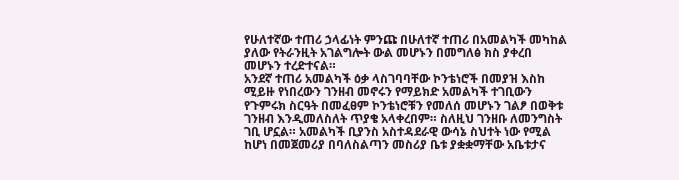የሁለተኛው ተጠሪ ኃላፊነት ምንጩ በሁለተኛ ተጠሪ በአመልካች መካከል ያለው የትራንዚት አገልግሎት ውል መሆኑን በመግለፅ ክስ ያቀረበ መሆኑን ተረድተናል።
አንደኛ ተጠሪ አመልካች ዕቃ ላስገባባቸው ኮንቴነሮች በመያዝ እስከ ሚይዙ የነበረውን ገንዘብ መኖሩን የማይክድ አመልካች ተገቢውን የጉምሩክ ስርዓት በመፈፀም ኮንቴነሮቹን የመለሰ መሆኑን ገልፆ በወቅቱ ገንዘብ እንዲመለስለት ጥያቄ አላቀረበም። ስለዚህ ገንዘቡ ለመንግስት ገቢ ሆኗል። አመልካች ቢያንስ አስተዳደራዊ ውሳኔ ስህተት ነው የሚል ከሆነ በመጀመሪያ በባለስልጣን መስሪያ ቤቱ ያቋቋማቸው አቤቱታና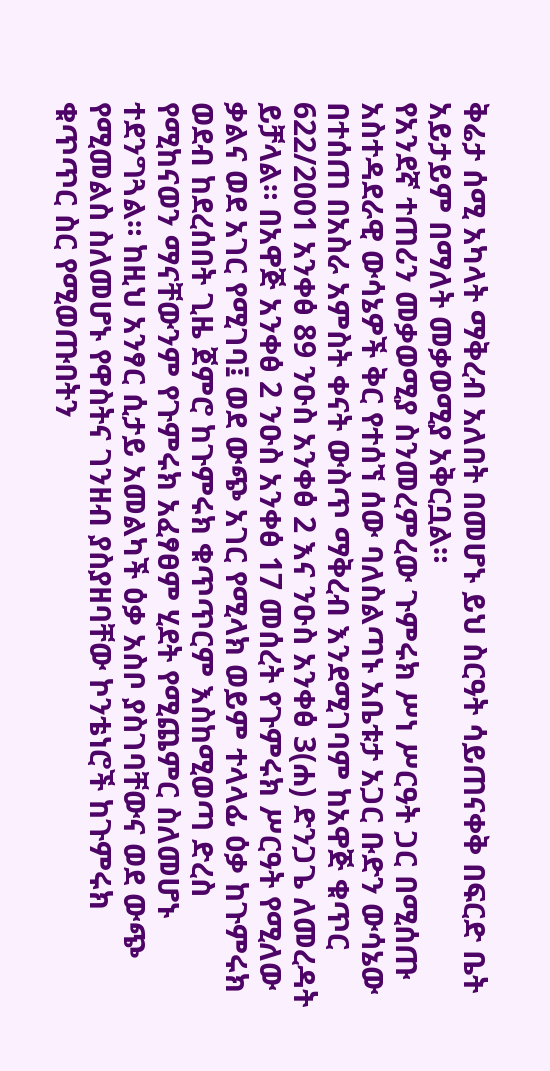ቅሬታ ሰሚ አካላት ማቅረብ አለበት በመሆኑ ይህ ስርዓት ሳይጠናቀቅ በፍርድ ቤት አይታይም በማለት መቃወሚያ አቅርቧል።
የአንደኛ ተጠሪን መቃወሚያ ስንመረምረው ጉምሩክ ሥነ ሥርዓት ጋር በሚሰጡ አስተዳደራዊ ውሳኔዎች ቅር የተሰኘ ሰው ባለስልጣኑ አቤቱታ አጋር ቡድን ውሳኔው በተሰጠ በአስራ አምስት ቀናት ውስጥ ማቅረብ እንደሚገባም ከአዋጅ ቁጥር 622/2001 አንቀፅ 89 ንዑስ አንቀፅ 2 እና ንዑስ አንቀፅ 3(ሐ) ድንጋጌ ለመረዳት ይቻላል። በአዋጅ አንቀፅ 2 ንዑስ አንቀፅ 17 መሰረት የጉምሩክ ሥርዓት የሚለው ቃልና ወደ አገር የሚገባ፤ ወደ ውጭ አገር የሚላክ ወይም ተላላፊ ዕቃ ከጉምሩክ ወደብ ከደረሰበት ጊዜ ጀምሮ ከጉምሩክ ቁጥጥርም እስከሚወጣ ድረስ የሚከናወን ማናቸውንም የጉምሩክ አፈፃፀም ሂደት የሚጨምር ስለመሆኑ ተደንግጓል። ከዚህ አንፃር ሲታይ አመልካች ዕቃ አስቦ ያስገባቸውና ወደ ውጭ የሚመልስ ስለመሆኑ የዋስትና ገንዘብ ያስያዘባቸው ኮንቴነሮች ከጉምሩክ ቁጥጥር ስር የሚወጡበትን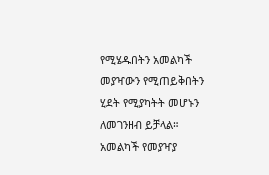የሚሄዱበትን አመልካች መያዣውን የሚጠይቅበትን ሂደት የሚያካትት መሆኑን ለመገንዘብ ይቻላል።
አመልካች የመያዣያ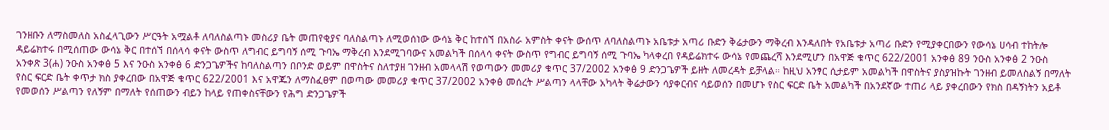ገንዘቡን ለማስመለስ አስፈላጊውን ሥርዓት አሟልቶ ለባለስልጣኑ መስሪያ ቤት መጠየቂያና ባለስልጣኑ ለሚወሰነው ውሳኔ ቅር ከተሰኘ በአስራ አምስት ቀናት ውሰጥ ለባለስልጣኑ አቤቱታ አጣሪ ቡድን ቅሬታውን ማቅረብ እንዳለበት የአቤቱታ አጣሪ ቡድን የሚያቀርበውን የውሳኔ ሀሳብ ተከትሎ ዳይሬክተሩ በሚሰጠው ውሳኔ ቅር በተሰኘ በሰላሳ ቀናት ውስጥ ለግብር ይግባኝ ሰሚ ጉባኤ ማቅረብ እንደሚገባውና አመልካች በሰላሳ ቀናት ውስጥ የግብር ይግባኝ ሰሚ ጉባኤ ካላቀረበ የዳይሬክተሩ ውሳኔ የመጨረሻ እንደሚሆን በአዋጅ ቁጥር 622/2001 አንቀፅ 89 ንዑስ አንቀፅ 2 ንዑስ አንቀጽ 3(ሐ) ንዑስ አንቀፅ 5 እና ንዑስ አንቀፅ 6 ድንጋጌዎችና ከባለስልጣን በቦንድ ወይም በዋስትና ስለተያዘ ገንዘብ አመላላሽ የወጣውን መመሪያ ቁጥር 37/2002 አንቀፅ 9 ድንጋጌዎች ይዘት ለመረዳት ይቻላል። ከዚህ አንፃር ሲታይም አመልካች በዋስትና ያስያዝኩት ገንዘብ ይመለስልኝ በማለት የስር ፍርድ ቤት ቀጥታ ክስ ያቀረበው በአዋጅ ቁጥር 622/2001 እና አዋጁን ለማስፈፀም በወጣው መመሪያ ቁጥር 37/2002 አንቀፅ መሰረት ሥልጣን ላላቸው አካላት ቅሬታውን ሳያቀርብና ሳይወሰን በመሆኑ የስር ፍርድ ቤት አመልካች በአንደኛው ተጠሪ ላይ ያቀረበውን የክስ በዳኝነትን አይቶ የመወሰን ሥልጣን የለኝም በማለት የሰጠውን ብይን ከላይ የጠቀስናቸውን የሕግ ድንጋጌዎች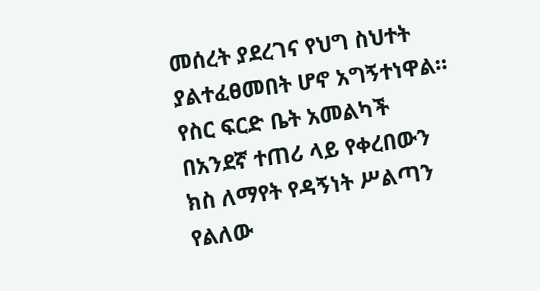መሰረት ያደረገና የህግ ስህተት ያልተፈፀመበት ሆኖ አግኝተነዋል።
የስር ፍርድ ቤት አመልካች በአንደኛ ተጠሪ ላይ የቀረበውን ክስ ለማየት የዳኝነት ሥልጣን የልለው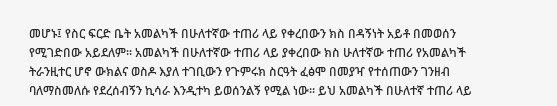መሆኑ፤ የስር ፍርድ ቤት አመልካች በሁለተኛው ተጠሪ ላይ የቀረበውን ክስ በዳኝነት አይቶ በመወሰን የሚገድበው አይደለም። አመልካች በሁለተኛው ተጠሪ ላይ ያቀረበው ክስ ሁለተኛው ተጠሪ የአመልካች ትራንዚተር ሆኖ ውክልና ወስዶ እያለ ተገቢውን የጉምሩክ ስርዓት ፈፅሞ በመያዣ የተሰጠውን ገንዘብ ባለማስመለሱ የደረሰብኝን ኪሳራ እንዲተካ ይወሰንልኝ የሚል ነው። ይህ አመልካች በሁለተኛ ተጠሪ ላይ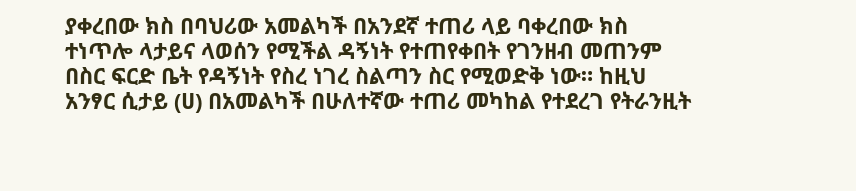ያቀረበው ክስ በባህሪው አመልካች በአንደኛ ተጠሪ ላይ ባቀረበው ክስ ተነጥሎ ላታይና ላወሰን የሚችል ዳኝነት የተጠየቀበት የገንዘብ መጠንም በስር ፍርድ ቤት የዳኝነት የስረ ነገረ ስልጣን ስር የሚወድቅ ነው። ከዚህ አንፃር ሲታይ (ሀ) በአመልካች በሁለተኛው ተጠሪ መካከል የተደረገ የትራንዚት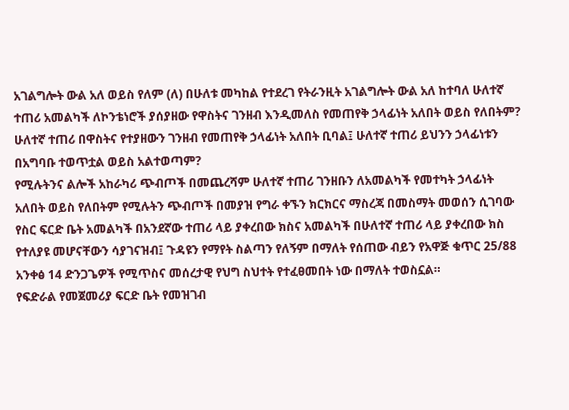አገልግሎት ውል አለ ወይስ የለም (ለ) በሁለቱ መካከል የተደረገ የትራንዚት አገልግሎት ውል አለ ከተባለ ሁለተኛ ተጠሪ አመልካች ለኮንቴነሮች ያሰያዘው የዋስትና ገንዘብ እንዲመለስ የመጠየቅ ኃላፊነት አለበት ወይስ የለበትም? ሁለተኛ ተጠሪ በዋስትና የተያዘውን ገንዘብ የመጠየቅ ኃላፊነት አለበት ቢባል፤ ሁለተኛ ተጠሪ ይህንን ኃላፊነቱን በአግባቡ ተወጥቷል ወይስ አልተወጣም?
የሚሉትንና ልሎች አከራካሪ ጭብጦች በመጨረሻም ሁለተኛ ተጠሪ ገንዘቡን ለአመልካች የመተካት ኃላፊነት አለበት ወይስ የለበትም የሚሉትን ጭብጦች በመያዝ የግራ ቀኙን ክርክርና ማስረጃ በመስማት መወሰን ሲገባው የስር ፍርድ ቤት አመልካች በአንደኛው ተጠሪ ላይ ያቀረበው ክስና አመልካች በሁለተኛ ተጠሪ ላይ ያቀረበው ክስ የተለያዩ መሆናቸውን ሳያገናዝብ፤ ጉዳዩን የማየት ስልጣን የለኝም በማለት የሰጠው ብይን የአዋጅ ቁጥር 25/88 አንቀፅ 14 ድንጋጌዎች የሚጥስና መሰረታዊ የህግ ስህተት የተፈፀመበት ነው በማለት ተወስኗል።
የፍድራል የመጀመሪያ ፍርድ ቤት የመዝገብ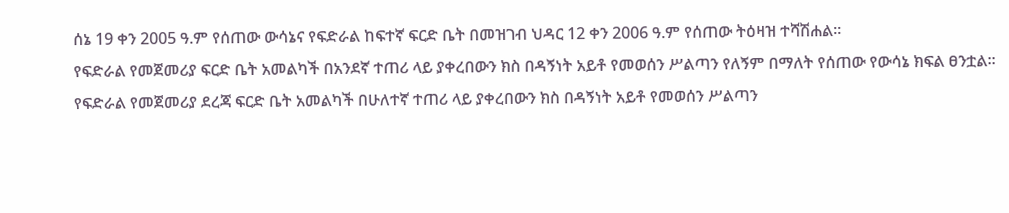ሰኔ 19 ቀን 2005 ዓ.ም የሰጠው ውሳኔና የፍድራል ከፍተኛ ፍርድ ቤት በመዝገብ ህዳር 12 ቀን 2006 ዓ.ም የሰጠው ትዕዛዝ ተሻሽሐል።
የፍድራል የመጀመሪያ ፍርድ ቤት አመልካች በአንደኛ ተጠሪ ላይ ያቀረበውን ክስ በዳኝነት አይቶ የመወሰን ሥልጣን የለኝም በማለት የሰጠው የውሳኔ ክፍል ፀንቷል።
የፍድራል የመጀመሪያ ደረጃ ፍርድ ቤት አመልካች በሁለተኛ ተጠሪ ላይ ያቀረበውን ክስ በዳኝነት አይቶ የመወሰን ሥልጣን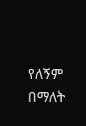የለኝም በማለት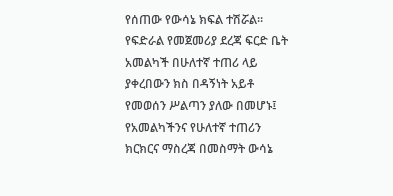የሰጠው የውሳኔ ክፍል ተሽሯል።
የፍድራል የመጀመሪያ ደረጃ ፍርድ ቤት አመልካች በሁለተኛ ተጠሪ ላይ ያቀረበውን ክስ በዳኝነት አይቶ የመወሰን ሥልጣን ያለው በመሆኑ፤ የአመልካችንና የሁለተኛ ተጠሪን ክርክርና ማስረጃ በመስማት ውሳኔ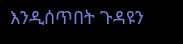እንዲሰጥበት ጉዳዩን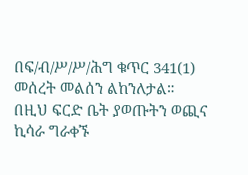በፍ/ብ/ሥ/ሥ/ሕግ ቁጥር 341(1) መሰረት መልሰን ልከንለታል።
በዚህ ፍርድ ቤት ያወጡትን ወጪና ኪሳራ ግራቀኙ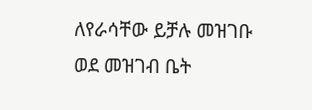ለየራሳቸው ይቻሉ መዝገቡ ወደ መዝገብ ቤት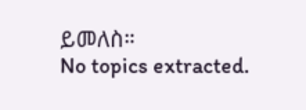ይመለስ።
No topics extracted.